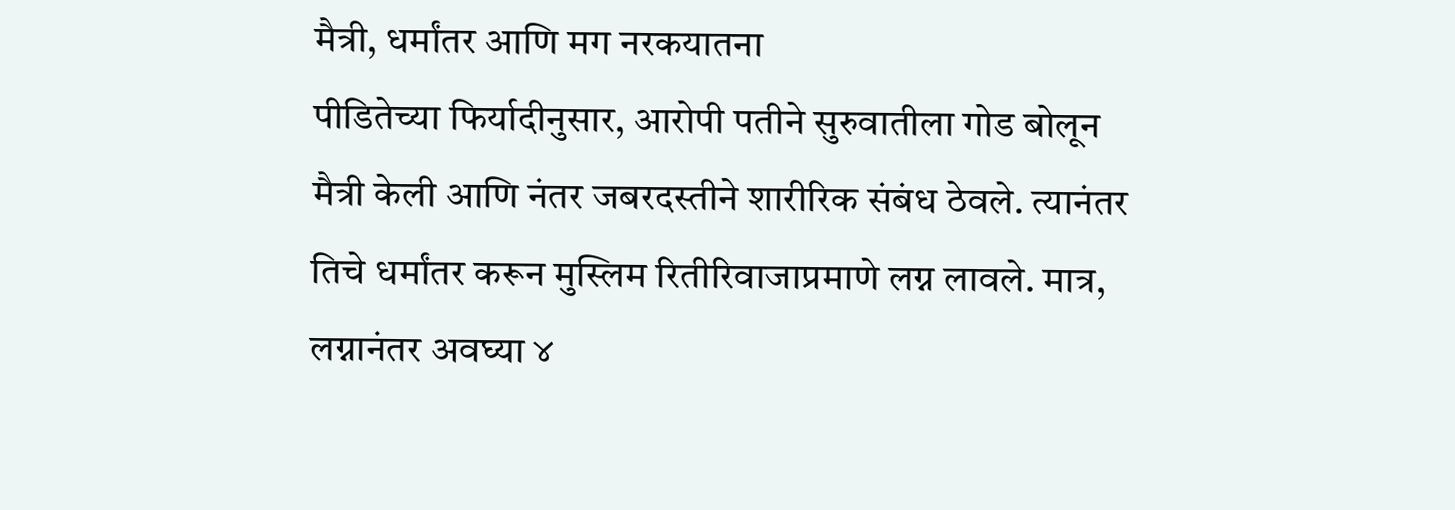मैत्री, धर्मांतर आणि मग नरकयातना
पीडितेच्या फिर्यादीनुसार, आरोपी पतीने सुरुवातीला गोड बोलून मैत्री केली आणि नंतर जबरदस्तीने शारीरिक संबंध ठेवले. त्यानंतर तिचे धर्मांतर करून मुस्लिम रितीरिवाजाप्रमाणे लग्न लावले. मात्र, लग्नानंतर अवघ्या ४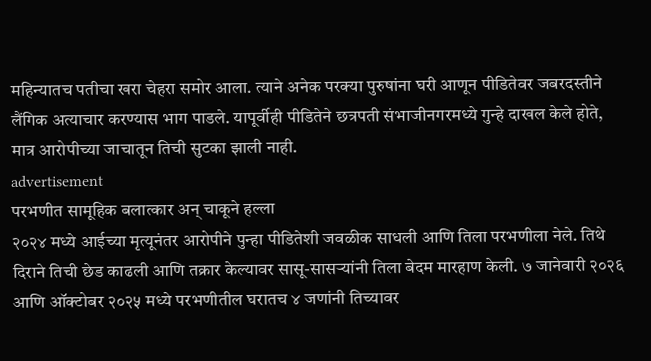महिन्यातच पतीचा खरा चेहरा समोर आला. त्याने अनेक परक्या पुरुषांना घरी आणून पीडितेवर जबरदस्तीने लैंगिक अत्याचार करण्यास भाग पाडले. यापूर्वीही पीडितेने छत्रपती संभाजीनगरमध्ये गुन्हे दाखल केले होते, मात्र आरोपीच्या जाचातून तिची सुटका झाली नाही.
advertisement
परभणीत सामूहिक बलात्कार अन् चाकूने हल्ला
२०२४ मध्ये आईच्या मृत्यूनंतर आरोपीने पुन्हा पीडितेशी जवळीक साधली आणि तिला परभणीला नेले. तिथे दिराने तिची छेड काढली आणि तक्रार केल्यावर सासू-सासऱ्यांनी तिला बेदम मारहाण केली. ७ जानेवारी २०२६ आणि ऑक्टोबर २०२५ मध्ये परभणीतील घरातच ४ जणांनी तिच्यावर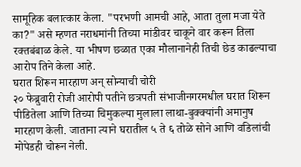सामूहिक बलात्कार केला. "परभणी आमची आहे, आता तुला मजा येते का?" असे म्हणत नराधमांनी तिच्या मांडीवर चाकूने वार करून तिला रक्तबंबाळ केले. या भीषण छळात एका मौलानानेही तिची छेड काढल्याचा आरोप तिने केला आहे.
घरात शिरून मारहाण अन् सोन्याची चोरी
२० फेब्रुवारी रोजी आरोपी पतीने छत्रपती संभाजीनगरमधील घरात शिरून पीडितेला आणि तिच्या चिमुकल्या मुलाला लाथा-बुक्क्यांनी अमानुष मारहाण केली. जाताना त्याने घरातील ५ ते ६ तोळे सोने आणि वडिलांची मोपेडही चोरून नेली.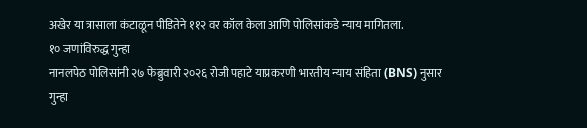अखेर या त्रासाला कंटाळून पीडितेने ११२ वर कॉल केला आणि पोलिसांकडे न्याय मागितला.
१० जणांविरुद्ध गुन्हा
नानलपेठ पोलिसांनी २७ फेब्रुवारी २०२६ रोजी पहाटे याप्रकरणी भारतीय न्याय संहिता (BNS) नुसार गुन्हा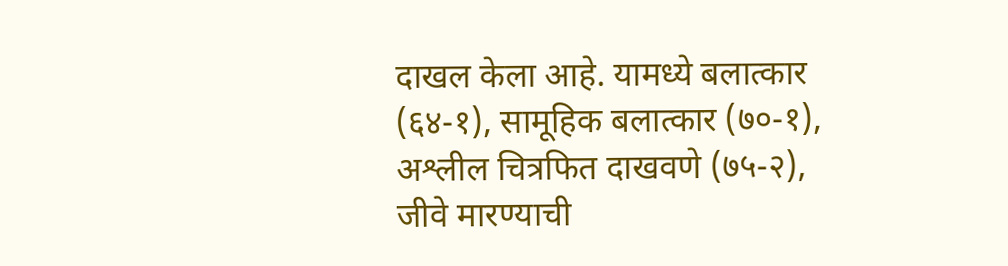दाखल केला आहे. यामध्ये बलात्कार (६४-१), सामूहिक बलात्कार (७०-१), अश्लील चित्रफित दाखवणे (७५-२), जीवे मारण्याची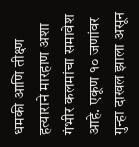धमकी आणि तीक्ष्ण हत्याराने मारहाण अशा गंभीर कलमांचा समावेश आहे. एकूण १० जणांवर गुन्हा दाखल झाला असून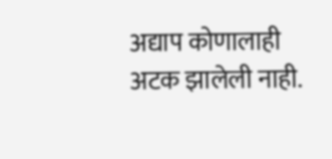अद्याप कोणालाही अटक झालेली नाही.